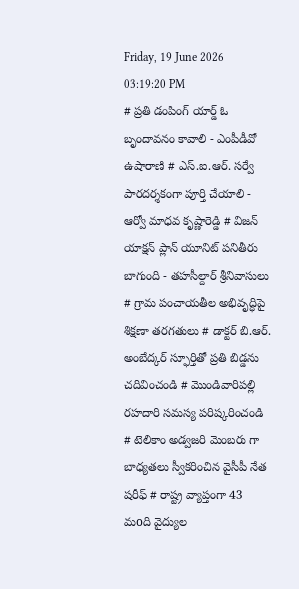Friday, 19 June 2026 03:19:20 PM
# ప్రతి డంపింగ్ యార్డ్ ఓ బృందావనం కావాలి - ఎంపీడీవో ఉషారాణి # ఎస్.ఐ.ఆర్. సర్వే పారదర్శకంగా పూర్తి చేయాలి - ఆర్వో మాధవ కృష్ణారెడ్డి # విజన్ యాక్షన్ ప్లాన్ యూనిట్ పనితీరు బాగుంది - తహసీల్దార్ శ్రీనివాసులు # గ్రామ పంచాయతీల అభివృద్ధిపై శిక్షణా తరగతులు # డాక్టర్ బి.ఆర్. అంబేద్కర్ స్ఫూర్తితో ప్రతి బిడ్డను చదివించండి # మొండివారిపల్లి రహదారి సమస్య పరిష్కరించండి # టెలికాం అడ్వజరి మెంబరు గా బాధ్యతలు స్వీకరించిన వైసీపీ నేత షరీఫ్‌ # రాష్ట్ర వ్యాప్తంగా 43 మoది వైద్యుల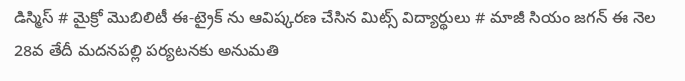డిస్మిస్ # మైక్రో మొబిలిటీ ఈ-ట్రైక్ ను ఆవిష్కరణ చేసిన మిట్స్ విద్యార్థులు # మాజీ సియం జగన్ ఈ నెల 28వ తేదీ మదనపల్లి పర్యటనకు అనుమతి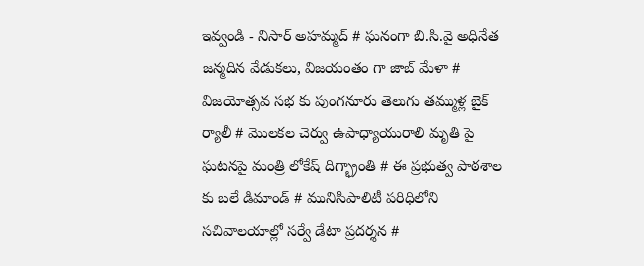ఇవ్వండి - నిసార్ అహమ్మద్ # ఘనంగా బి.సి.వై అధినేత జన్మదిన వేడుకలు, విజయంతం గా జాబ్ మేళా # విజయోత్సవ సభ కు పుంగనూరు తెలుగు తమ్ముళ్ల బైక్ ర్యాలీ # మొలకల చెర్వు ఉపాధ్యాయురాలి మృతి పై ఘటనపై మంత్రి లోకేష్ దిగ్భ్రాంతి # ఈ ప్రభుత్వ పాఠశాల కు బలే డిమాండ్ # మునిసిపాలిటీ పరిధిలోని సచివాలయాల్లో సర్వే డేటా ప్రదర్శన #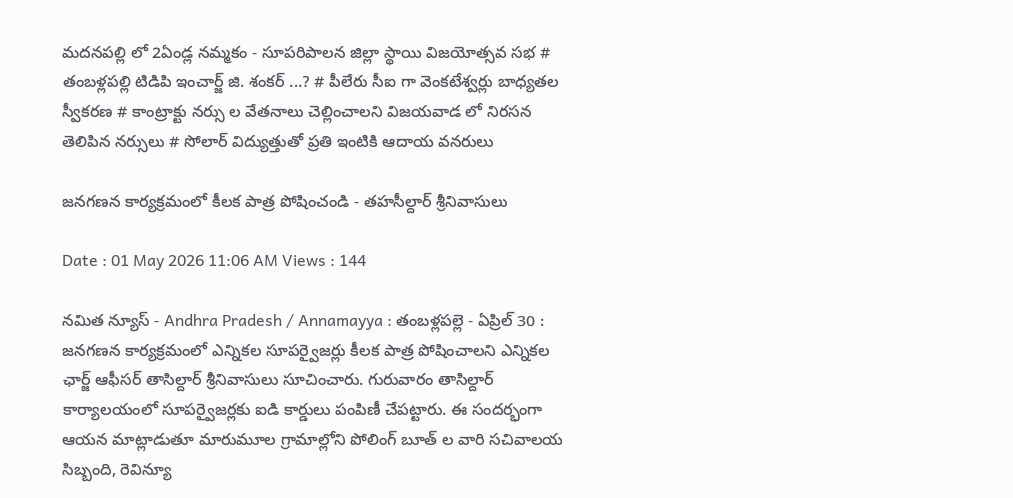మదనపల్లి లో 2ఏండ్ల నమ్మకం - సూపరిపాలన జిల్లా స్థాయి విజయోత్సవ సభ # తంబళ్లపల్లి టిడిపి ఇంచార్జ్ జి. శంకర్ ...? # పీలేరు సీఐ గా వెంకటేశ్వర్లు బాధ్యతల స్వీకరణ # కాంట్రాక్టు నర్సు ల వేతనాలు చెల్లించాలని విజయవాడ లో నిరసన తెలిపిన నర్సులు # సోలార్ విద్యుత్తుతో ప్రతి ఇంటికి ఆదాయ వనరులు

జనగణన కార్యక్రమంలో కీలక పాత్ర పోషించండి - తహసీల్దార్ శ్రీనివాసులు

Date : 01 May 2026 11:06 AM Views : 144

నమిత న్యూస్ - Andhra Pradesh / Annamayya : తంబళ్లపల్లె - ఏప్రిల్ 30 : జనగణన కార్యక్రమంలో ఎన్నికల సూపర్వైజర్లు కీలక పాత్ర పోషించాలని ఎన్నికల ఛార్జ్ ఆఫీసర్ తాసిల్దార్ శ్రీనివాసులు సూచించారు. గురువారం తాసిల్దార్ కార్యాలయంలో సూపర్వైజర్లకు ఐడి కార్డులు పంపిణీ చేపట్టారు. ఈ సందర్భంగా ఆయన మాట్లాడుతూ మారుమూల గ్రామాల్లోని పోలింగ్ బూత్ ల వారి సచివాలయ సిబ్బంది, రెవిన్యూ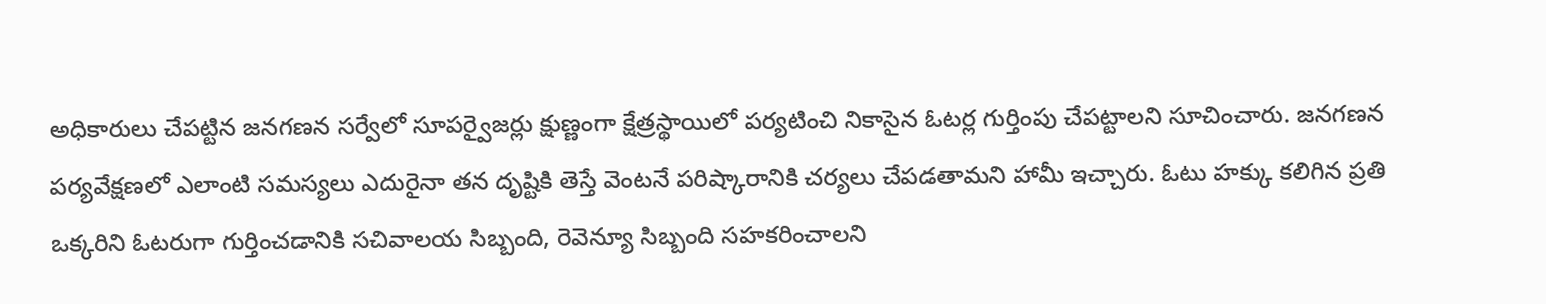అధికారులు చేపట్టిన జనగణన సర్వేలో సూపర్వైజర్లు క్షుణ్ణంగా క్షేత్రస్థాయిలో పర్యటించి నికాసైన ఓటర్ల గుర్తింపు చేపట్టాలని సూచించారు. జనగణన పర్యవేక్షణలో ఎలాంటి సమస్యలు ఎదురైనా తన దృష్టికి తెస్తే వెంటనే పరిష్కారానికి చర్యలు చేపడతామని హామీ ఇచ్చారు. ఓటు హక్కు కలిగిన ప్రతి ఒక్కరిని ఓటరుగా గుర్తించడానికి సచివాలయ సిబ్బంది, రెవెన్యూ సిబ్బంది సహకరించాలని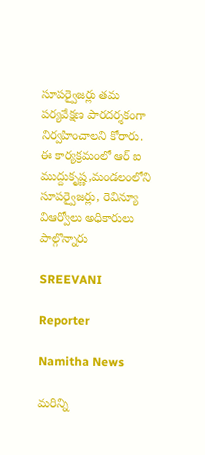సూపర్వైజర్లు తమ పర్యవేక్షణ పారదర్శకంగా నిర్వహించాలని కోరారు. ఈ కార్యక్రమంలో ఆర్ ఐ ముద్దుకృష్ణ,మండలంలోని సూపర్వైజర్లు, రెవిన్యూ విఆర్వోలు అధికారులు పాల్గొన్నారు

SREEVANI

Reporter

Namitha News

మరిన్ని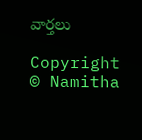వార్తలు

Copyright © Namitha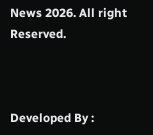News 2026. All right Reserved.



Developed By :